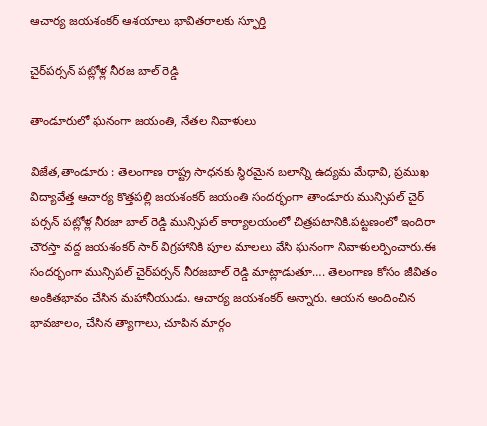ఆచార్య జయశంకర్ ఆశయాలు భావితరాలకు స్ఫూర్తి

చైర్‌పర్సన్ పట్లోళ్ల నీరజ బాల్ రెడ్డి

తాండూరులో ఘనంగా జయంతి, నేతల నివాళులు

విజేత,తాండూరు : తెలంగాణ రాష్ట్ర సాధనకు స్థిరమైన బలాన్ని ఉద్యమ మేధావి, ప్రముఖ విద్యావేత్త ఆచార్య కొత్తపల్లి జయశంకర్ జయంతి సందర్భంగా తాండూరు మున్సిపల్ చైర్ పర్సన్ పట్లోళ్ల నీరజా బాల్ రెడ్డి మున్సిపల్ కార్యాలయంలో చిత్రపటానికి.పట్టణంలో ఇందిరా చౌరస్తా వద్ద జయశంకర్ సార్ విగ్రహానికి పూల మాలలు వేసి ఘనంగా నివాళులర్పించారు.ఈ సందర్భంగా మున్సిపల్ చైర్‌పర్సన్ నీరజబాల్ రెడ్డి మాట్లాడుతూ…. తెలంగాణ కోసం జీవితం అంకితభావం చేసిన మహానీయుడు. ఆచార్య జయశంకర్ అన్నారు. ఆయన అందించిన భావజాలం, చేసిన త్యాగాలు, చూపిన మార్గం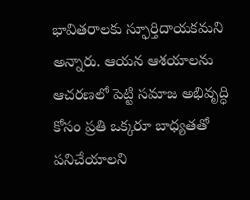భావితరాలకు స్ఫూర్తిదాయకమని అన్నారు. ఆయన ఆశయాలను ఆచరణలో పెట్టి సమాజ అభివృద్ధి కోసం ప్రతి ఒక్కరూ బాధ్యతతో పనిచేయాలని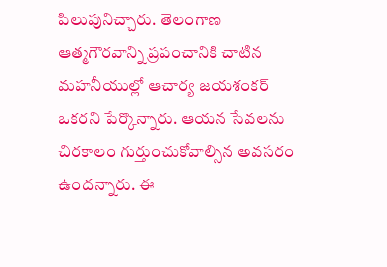పిలుపునిచ్చారు. తెలంగాణ ఆత్మగౌరవాన్ని ప్రపంచానికి చాటిన మహనీయుల్లో ఆచార్య జయశంకర్ ఒకరని పేర్కొన్నారు. ఆయన సేవలను చిరకాలం గుర్తుంచుకోవాల్సిన అవసరం ఉందన్నారు. ఈ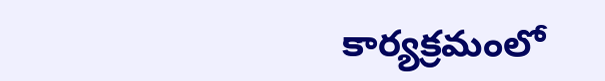కార్యక్రమంలో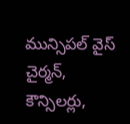మున్సిపల్ వైస్ చైర్మన్, కౌన్సిలర్లు,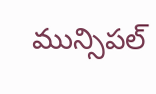మున్సిపల్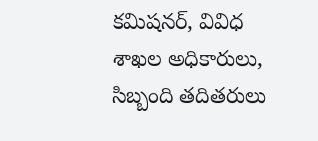కమిషనర్, వివిధ శాఖల అధికారులు, సిబ్బంది తదితరులు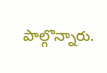పాల్గొన్నారు.